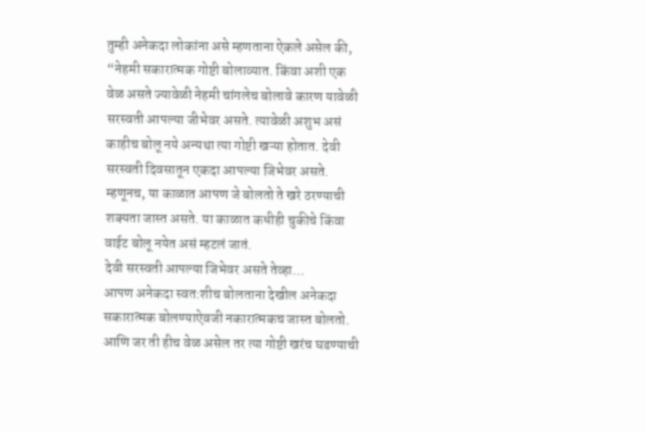तुम्ही अनेकदा लोकांना असे म्हणताना ऐकले असेल की, “नेहमी सकारात्मक गोष्टी बोलाव्यात. किंवा अशी एक वेळ असते ज्यावेळी नेहमी चांगलेच बोलावे कारण यावेळी सरस्वती आपल्या जीभेवर असते. त्यावेळी अशुभ असं काहीच बोलू नये अन्यथा त्या गोष्टी खऱ्या होतात. देवी सरस्वती दिवसातून एकदा आपल्या जिभेवर असते. म्हणूनच, या काळात आपण जे बोलतो ते खरे ठरण्याची शक्यता जास्त असते. या काळात कधीही चुकीचे किंवा वाईट बोलू नयेत असं म्हटलं जातं.
देवी सरस्वती आपल्या जिभेवर असते तेव्हा…
आपण अनेकदा स्वत:शीच बोलताना देखील अनेकदा सकारात्मक बोलण्याऐवजी नकारात्मकच जास्त बोलतो. आणि जर ती हीच वेळ असेल तर त्या गोष्टी खरंच घडण्याची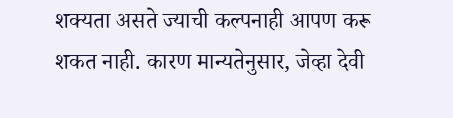शक्यता असते ज्याची कल्पनाही आपण करू शकत नाही. कारण मान्यतेनुसार, जेव्हा देवी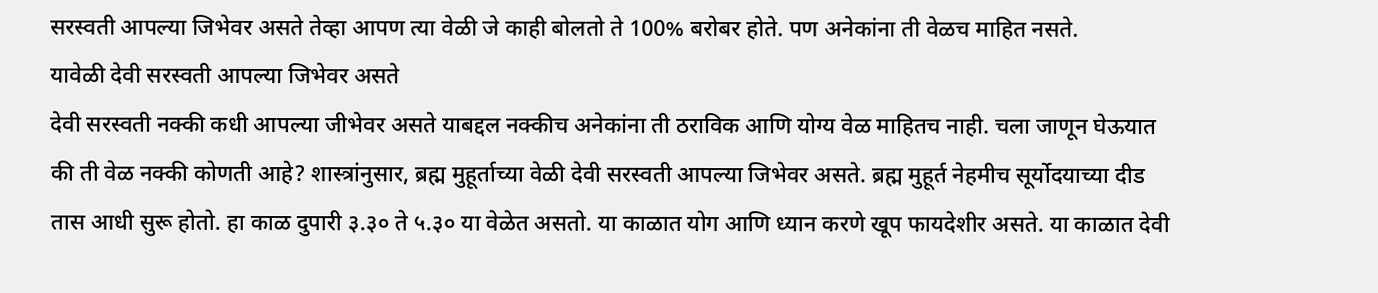सरस्वती आपल्या जिभेवर असते तेव्हा आपण त्या वेळी जे काही बोलतो ते 100% बरोबर होते. पण अनेकांना ती वेळच माहित नसते.
यावेळी देवी सरस्वती आपल्या जिभेवर असते
देवी सरस्वती नक्की कधी आपल्या जीभेवर असते याबद्दल नक्कीच अनेकांना ती ठराविक आणि योग्य वेळ माहितच नाही. चला जाणून घेऊयात की ती वेळ नक्की कोणती आहे? शास्त्रांनुसार, ब्रह्म मुहूर्ताच्या वेळी देवी सरस्वती आपल्या जिभेवर असते. ब्रह्म मुहूर्त नेहमीच सूर्योदयाच्या दीड तास आधी सुरू होतो. हा काळ दुपारी ३.३० ते ५.३० या वेळेत असतो. या काळात योग आणि ध्यान करणे खूप फायदेशीर असते. या काळात देवी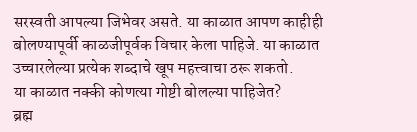सरस्वती आपल्या जिभेवर असते. या काळात आपण काहीही बोलण्यापूर्वी काळजीपूर्वक विचार केला पाहिजे. या काळात उच्चारलेल्या प्रत्येक शब्दाचे खूप महत्त्वाचा ठरू शकतो.
या काळात नक्की कोणत्या गोष्टी बोलल्या पाहिजेत?
ब्रह्म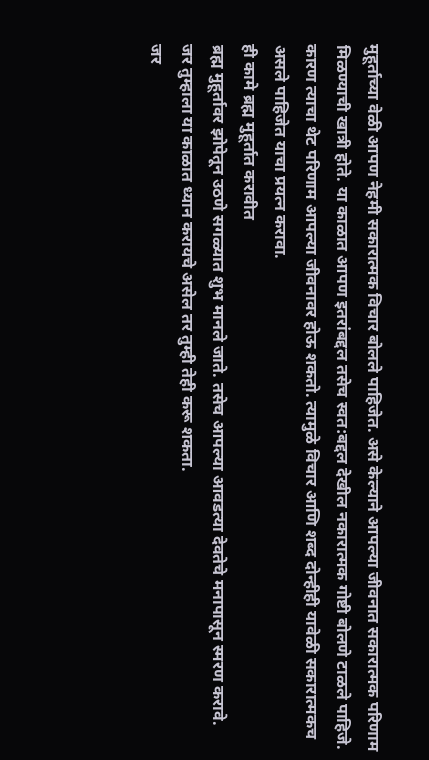मुहूर्ताच्या वेळी आपण नेहमी सकारात्मक विचार बोलले पाहिजेत. असे केल्याने आपल्या जीवनात सकारात्मक परिणाम मिळण्याची खात्री होते. या काळात आपण इतरांबद्दल तसेच स्वत:बद्दल देखील नकारात्मक गोष्टी बोलणे टाळले पाहिजे. कारण त्याचा थेट परिणाम आपल्या जीवनावर होऊ शकतो. त्यामुळे विचार आणि शब्द दोन्हीही यावेळी सकारात्मकच असले पाहिजेत याचा प्रयत्न करावा.
ही कामे ब्रह्म मुहूर्तात करावीत
ब्रह्म मुहूर्तावर झोपेतून उठणे सगळ्यात शुभ मानले जाते. तसेच आपल्या आवडत्या देवतेचे मनापासून स्मरण करावे.
जर तुम्हाला या काळात ध्यान करायचे असेल तर तुम्ही तेही करू शकता.
जर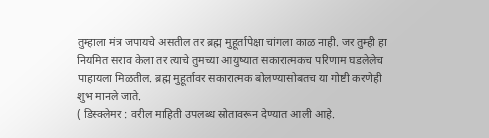तुम्हाला मंत्र जपायचे असतील तर ब्रह्म मुहूर्तापेक्षा चांगला काळ नाही. जर तुम्ही हा नियमित सराव केला तर त्याचे तुमच्या आयुष्यात सकारात्मकच परिणाम घडलेलेच पाहायला मिळतील. ब्रह्म मुहूर्तावर सकारात्मक बोलण्यासोबतच या गोष्टी करणेही शुभ मानले जाते.
( डिस्क्लेमर : वरील माहिती उपलब्ध स्रोतावरून देण्यात आली आहे.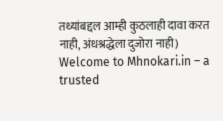तथ्यांबद्दल आम्ही कुठलाही दावा करत नाही, अंधश्रद्धेला दुजोरा नाही)
Welcome to Mhnokari.in – a trusted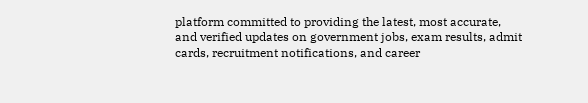platform committed to providing the latest, most accurate, and verified updates on government jobs, exam results, admit cards, recruitment notifications, and career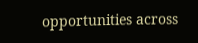opportunities across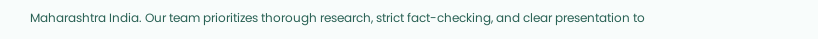Maharashtra India. Our team prioritizes thorough research, strict fact-checking, and clear presentation to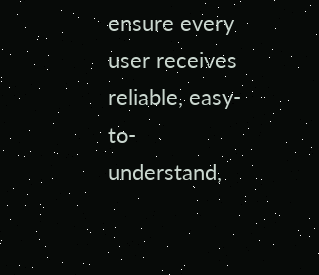ensure every user receives reliable, easy-to-understand,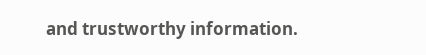and trustworthy information.